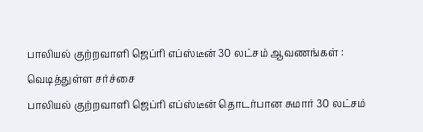பாலியல் குற்றவாளி ஜெப்ரி எப்ஸ்டீன் 30 லட்சம் ஆவணங்கள் : வெடித்துள்ள சர்ச்சை
பாலியல் குற்றவாளி ஜெப்ரி எப்ஸ்டீன் தொடர்பான சுமார் 30 லட்சம்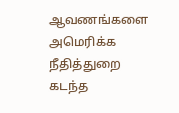ஆவணங்களை அமெரிக்க நீதித்துறை கடந்த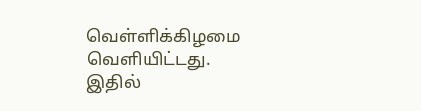வெள்ளிக்கிழமை வெளியிட்டது.
இதில்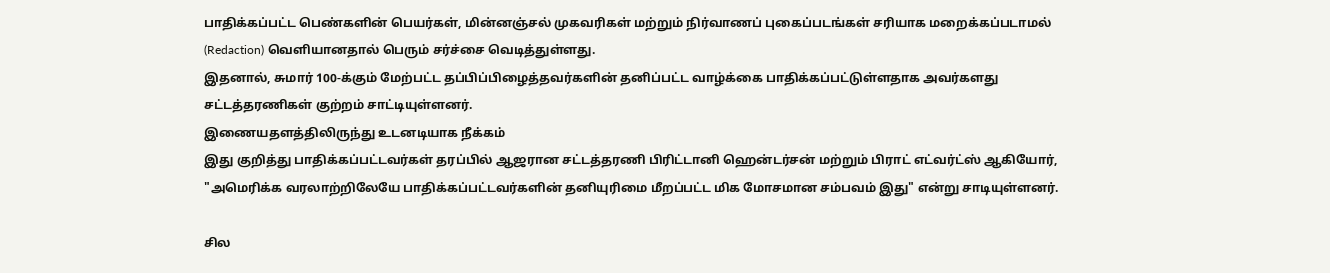பாதிக்கப்பட்ட பெண்களின் பெயர்கள், மின்னஞ்சல் முகவரிகள் மற்றும் நிர்வாணப் புகைப்படங்கள் சரியாக மறைக்கப்படாமல் (Redaction) வெளியானதால் பெரும் சர்ச்சை வெடித்துள்ளது.
இதனால், சுமார் 100-க்கும் மேற்பட்ட தப்பிப்பிழைத்தவர்களின் தனிப்பட்ட வாழ்க்கை பாதிக்கப்பட்டுள்ளதாக அவர்களது சட்டத்தரணிகள் குற்றம் சாட்டியுள்ளனர்.
இணையதளத்திலிருந்து உடனடியாக நீக்கம்
இது குறித்து பாதிக்கப்பட்டவர்கள் தரப்பில் ஆஜரான சட்டத்தரணி பிரிட்டானி ஹென்டர்சன் மற்றும் பிராட் எட்வர்ட்ஸ் ஆகியோர், "அமெரிக்க வரலாற்றிலேயே பாதிக்கப்பட்டவர்களின் தனியுரிமை மீறப்பட்ட மிக மோசமான சம்பவம் இது" என்று சாடியுள்ளனர்.

சில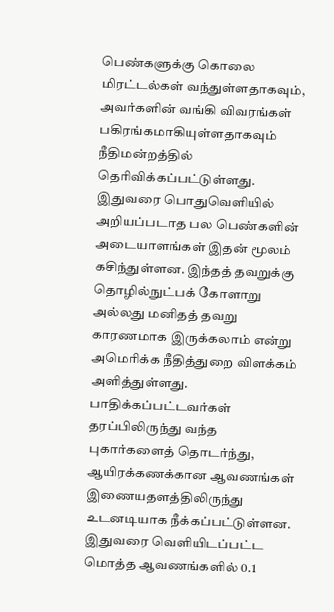பெண்களுக்கு கொலை மிரட்டல்கள் வந்துள்ளதாகவும், அவர்களின் வங்கி விவரங்கள் பகிரங்கமாகியுள்ளதாகவும் நீதிமன்றத்தில் தெரிவிக்கப்பட்டுள்ளது.
இதுவரை பொதுவெளியில் அறியப்படாத பல பெண்களின் அடையாளங்கள் இதன் மூலம் கசிந்துள்ளன. இந்தத் தவறுக்கு தொழில்நுட்பக் கோளாறு அல்லது மனிதத் தவறு காரணமாக இருக்கலாம் என்று அமெரிக்க நீதித்துறை விளக்கம் அளித்துள்ளது.
பாதிக்கப்பட்டவர்கள் தரப்பிலிருந்து வந்த புகார்களைத் தொடர்ந்து, ஆயிரக்கணக்கான ஆவணங்கள் இணையதளத்திலிருந்து உடனடியாக நீக்கப்பட்டுள்ளன. இதுவரை வெளியிடப்பட்ட மொத்த ஆவணங்களில் 0.1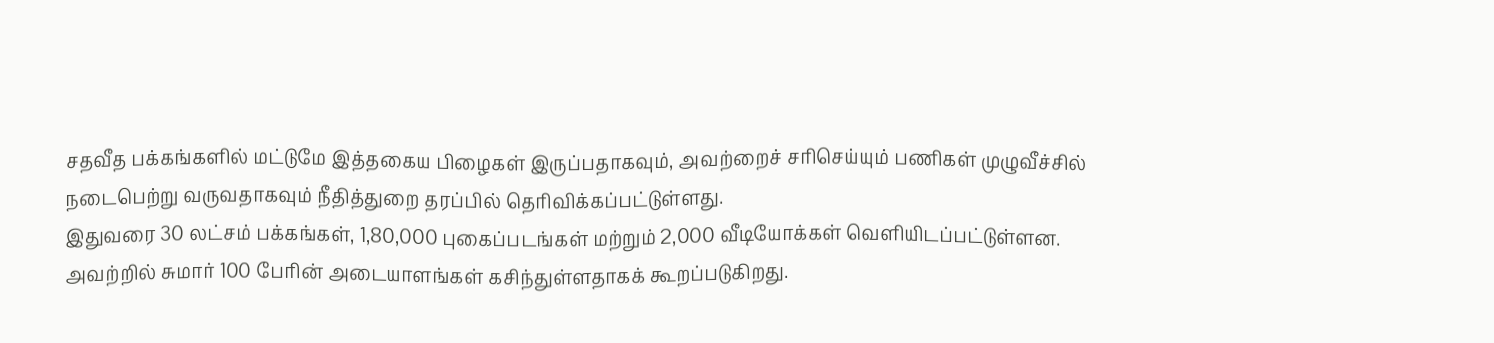சதவீத பக்கங்களில் மட்டுமே இத்தகைய பிழைகள் இருப்பதாகவும், அவற்றைச் சரிசெய்யும் பணிகள் முழுவீச்சில் நடைபெற்று வருவதாகவும் நீதித்துறை தரப்பில் தெரிவிக்கப்பட்டுள்ளது.
இதுவரை 30 லட்சம் பக்கங்கள், 1,80,000 புகைப்படங்கள் மற்றும் 2,000 வீடியோக்கள் வெளியிடப்பட்டுள்ளன. அவற்றில் சுமார் 100 பேரின் அடையாளங்கள் கசிந்துள்ளதாகக் கூறப்படுகிறது.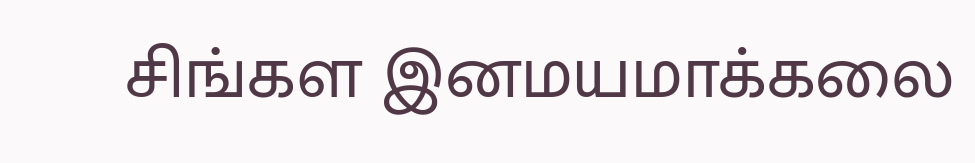சிங்கள இனமயமாக்கலை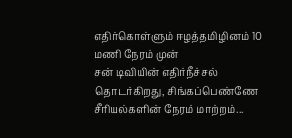எதிர்கொள்ளும் ஈழத்தமிழினம் 10 மணி நேரம் முன்
சன் டிவியின் எதிர்நீச்சல் தொடர்கிறது, சிங்கப்பெண்ணே சீரியல்களின் நேரம் மாற்றம்...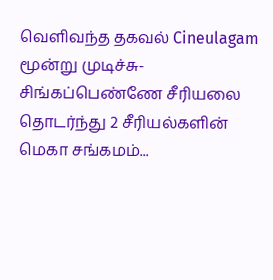வெளிவந்த தகவல் Cineulagam
மூன்று முடிச்சு-சிங்கப்பெண்ணே சீரியலை தொடர்ந்து 2 சீரியல்களின் மெகா சங்கமம்...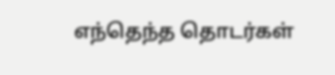எந்தெந்த தொடர்கள்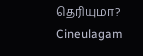தெரியுமா? Cineulagam